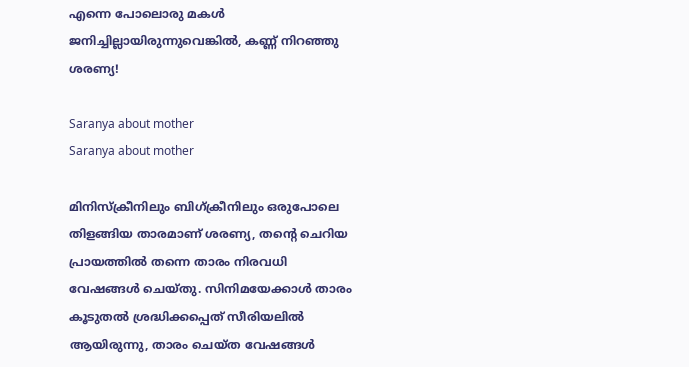എന്നെ പോലൊരു മകൾ ജനിച്ചില്ലായിരുന്നുവെങ്കിൽ, കണ്ണ് നിറഞ്ഞു ശരണ്യ!

Saranya about mother
Saranya about mother

മിനിസ്‌ക്രീനിലും ബിഗ്‌ക്രീനിലും ഒരുപോലെ തിളങ്ങിയ താരമാണ് ശരണ്യ, തന്റെ ചെറിയ പ്രായത്തിൽ തന്നെ താരം നിരവധി വേഷങ്ങൾ ചെയ്തു. സിനിമയേക്കാൾ താരം കൂടുതൽ ശ്രദ്ധിക്കപ്പെത് സീരിയലിൽ ആയിരുന്നു, താരം ചെയ്ത വേഷങ്ങൾ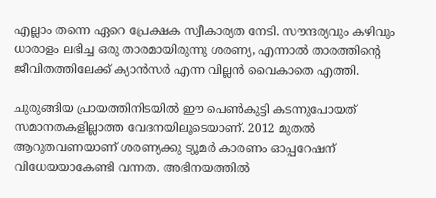എല്ലാം തന്നെ ഏറെ പ്രേക്ഷക സ്വീകാര്യത നേടി. സൗന്ദര്യവും കഴിവും ധാരാളം ലഭിച്ച ഒരു താരമായിരുന്നു ശരണ്യ, എന്നാൽ താരത്തിന്റെ ജീവിതത്തിലേക്ക് ക്യാൻസർ എന്ന വില്ലൻ വൈകാതെ എത്തി.

ചുരുങ്ങിയ പ്രായത്തിനിടയില്‍ ഈ പെണ്‍കുട്ടി കടന്നുപോയത് സമാനതകളില്ലാത്ത വേദനയിലൂടെയാണ്. 2012 മുതല്‍ ആറുതവണയാണ് ശരണ്യക്കു ട്യൂമര്‍ കാരണം ഓപ്പറേഷന് വിധേയയാകേണ്ടി വന്നത. അഭിനയത്തില്‍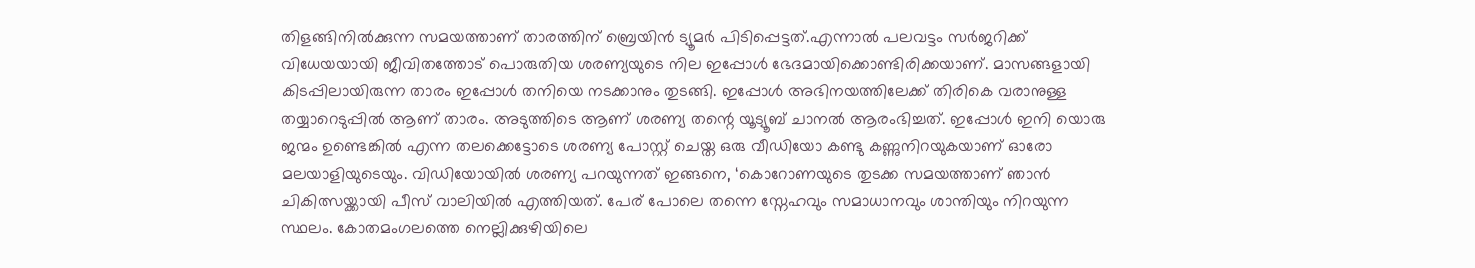തിളങ്ങിനില്‍ക്കുന്ന സമയത്താണ് താരത്തിന് ബ്രെയിന്‍ ട്യൂമര്‍ പിടിപ്പെട്ടത്.എന്നാല്‍ പലവട്ടം സര്‍ജറിക്ക് വിധേയയായി ജീവിതത്തോട് പൊരുതിയ ശരണ്യയുടെ നില ഇപ്പോള്‍ ഭേദമായിക്കൊണ്ടിരിക്കയാണ്. മാസങ്ങളായി കിടപ്പിലായിരുന്ന താരം ഇപ്പോള്‍ തനിയെ നടക്കാനും തുടങ്ങി. ഇപ്പോൾ അഭിനയത്തിലേക്ക് തിരികെ വരാനുള്ള തയ്യാറെടുപ്പിൽ ആണ് താരം. അടുത്തിടെ ആണ് ശരണ്യ തന്റെ യൂട്യൂബ് ചാനൽ ആരംഭിച്ചത്. ഇപ്പോൾ ഇനി യൊരു ജന്മം ഉണ്ടെങ്കിൽ എന്ന തലക്കെട്ടോടെ ശരണ്യ പോസ്റ്റ് ചെയ്ത ഒരു വീഡിയോ കണ്ടു കണ്ണുനിറയുകയാണ് ഓരോ മലയാളിയുടെയും. വിഡിയോയിൽ ശരണ്യ പറയുന്നത് ഇങ്ങനെ, ‘കൊറോണയുടെ തുടക്ക സമയത്താണ് ഞാൻ ചികിത്സയ്ക്കായി പീസ് വാലിയിൽ എത്തിയത്. പേര് പോലെ തന്നെ സ്നേഹവും സമാധാനവും ശാന്തിയും നിറയുന്ന സ്ഥലം. കോതമംഗലത്തെ നെല്ലിക്കുഴിയിലെ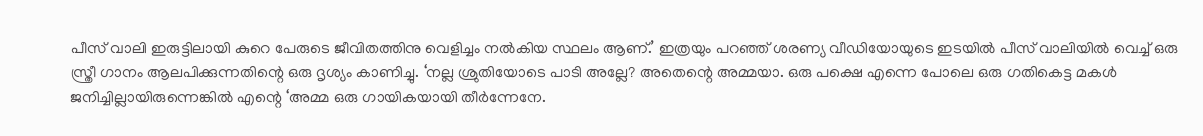പീസ് വാലി ഇരുട്ടിലായി കുറെ പേരുടെ ജീവിതത്തിനു വെളിച്ചം നൽകിയ സ്ഥലം ആണ്.’ ഇത്രയും പറഞ്ഞ് ശരണ്യ വീഡിയോയുടെ ഇടയിൽ പീസ് വാലിയിൽ വെച്ച് ഒരു സ്ത്രീ ഗാനം ആലപിക്കുന്നതിന്റെ ഒരു ദൃശ്യം കാണിച്ചു. ‘നല്ല ശ്രുതിയോടെ പാടി അല്ലേ? അതെന്റെ അമ്മയാ. ഒരു പക്ഷെ എന്നെ പോലെ ഒരു ഗതികെട്ട മകൾ ജനിച്ചില്ലായിരുന്നെങ്കിൽ എന്റെ ‘അമ്മ ഒരു ഗായികയായി തീർന്നേനേ.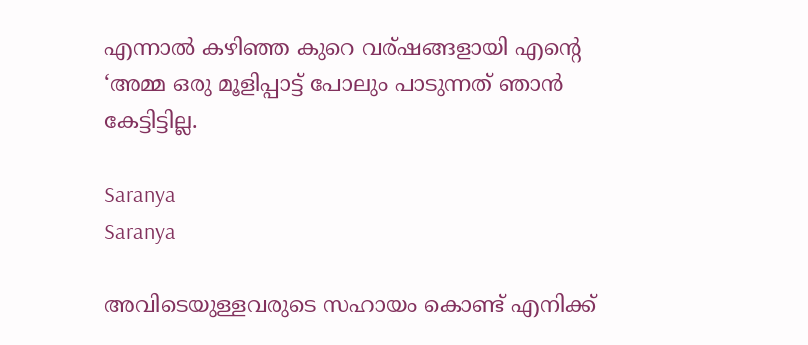എന്നാൽ കഴിഞ്ഞ കുറെ വര്ഷങ്ങളായി എന്റെ ‘അമ്മ ഒരു മൂളിപ്പാട്ട് പോലും പാടുന്നത് ഞാൻ കേട്ടിട്ടില്ല.

Saranya
Saranya

അവിടെയുള്ളവരുടെ സഹായം കൊണ്ട് എനിക്ക്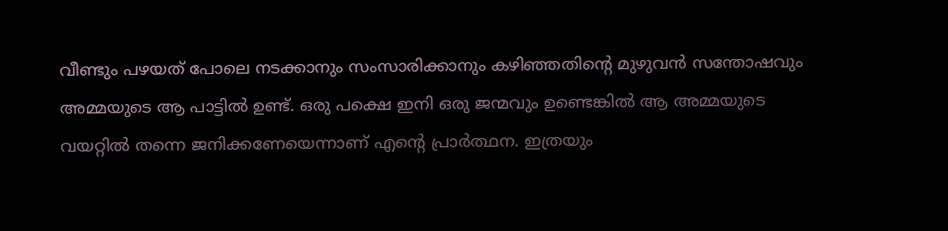വീണ്ടും പഴയത് പോലെ നടക്കാനും സംസാരിക്കാനും കഴിഞ്ഞതിന്റെ മുഴുവൻ സന്തോഷവും അമ്മയുടെ ആ പാട്ടിൽ ഉണ്ട്. ഒരു പക്ഷെ ഇനി ഒരു ജന്മവും ഉണ്ടെങ്കിൽ ആ അമ്മയുടെ വയറ്റിൽ തന്നെ ജനിക്കണേയെന്നാണ് എന്റെ പ്രാർത്ഥന. ഇത്രയും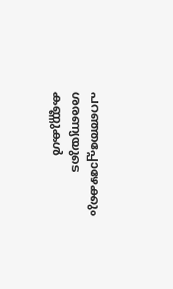പറഞ്ഞപ്പോഴേക്കും ശരണ്യയുടെ കണ്ണുകൾ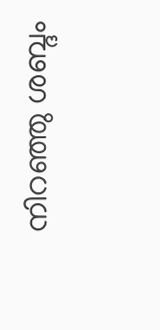നിറഞ്ഞു ശബ്ദം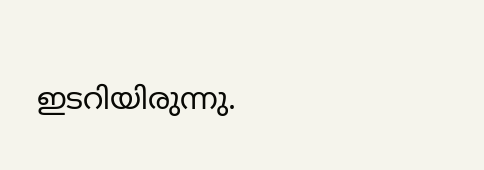ഇടറിയിരുന്നു.